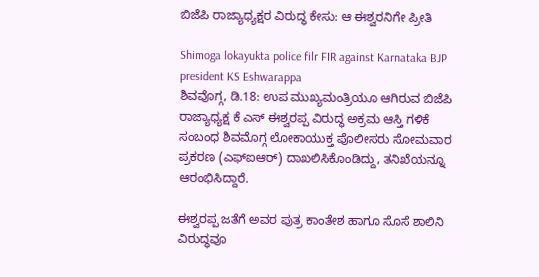ಬಿಜೆಪಿ ರಾಜ್ಯಾಧ್ಯಕ್ಷರ ವಿರುದ್ಧ ಕೇಸು: ಆ ಈಶ್ವರನಿಗೇ ಪ್ರೀತಿ

Shimoga lokayukta police filr FIR against Karnataka BJP president KS Eshwarappa
ಶಿವವೊಗ್ಗ, ಡಿ.18: ಉಪ ಮುಖ್ಯಮಂತ್ರಿಯೂ ಆಗಿರುವ ಬಿಜೆಪಿ ರಾಜ್ಯಾಧ್ಯಕ್ಷ ಕೆ ಎಸ್ ಈಶ್ವರಪ್ಪ ವಿರುದ್ಧ ಅಕ್ರಮ ಆಸ್ತಿ ಗಳಿಕೆ ಸಂಬಂಧ ಶಿವಮೊಗ್ಗ ಲೋಕಾಯುಕ್ತ ಪೊಲೀಸರು ಸೋಮವಾರ ಪ್ರಕರಣ (ಎಫ್‌ಐಆರ್) ದಾಖಲಿಸಿಕೊಂಡಿದ್ದು, ತನಿಖೆಯನ್ನೂ ಆರಂಭಿಸಿದ್ದಾರೆ.

ಈಶ್ವರಪ್ಪ ಜತೆಗೆ ಅವರ ಪುತ್ರ ಕಾಂತೇಶ ಹಾಗೂ ಸೊಸೆ ಶಾಲಿನಿ ವಿರುದ್ಧವೂ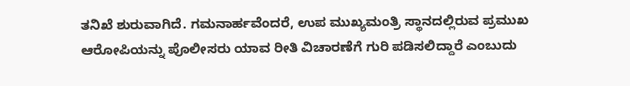ತನಿಖೆ ಶುರುವಾಗಿದೆ. ಗಮನಾರ್ಹವೆಂದರೆ, ಉಪ ಮುಖ್ಯಮಂತ್ರಿ ಸ್ಥಾನದಲ್ಲಿರುವ ಪ್ರಮುಖ ಆರೋಪಿಯನ್ನು ಪೊಲೀಸರು ಯಾವ ರೀತಿ ವಿಚಾರಣೆಗೆ ಗುರಿ ಪಡಿಸಲಿದ್ದಾರೆ ಎಂಬುದು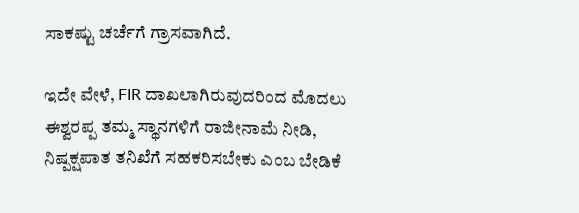ಸಾಕಷ್ಟು ಚರ್ಚೆಗೆ ಗ್ರಾಸವಾಗಿದೆ.

ಇದೇ ವೇಳೆ, FIR ದಾಖಲಾಗಿರುವುದರಿಂದ ಮೊದಲು ಈಶ್ವರಪ್ಪ ತಮ್ಮ ಸ್ಥಾನಗಳಿಗೆ ರಾಜೀನಾಮೆ ನೀಡಿ, ನಿಷ್ಪಕ್ಷಪಾತ ತನಿಖೆಗೆ ಸಹಕರಿಸಬೇಕು ಎಂಬ ಬೇಡಿಕೆ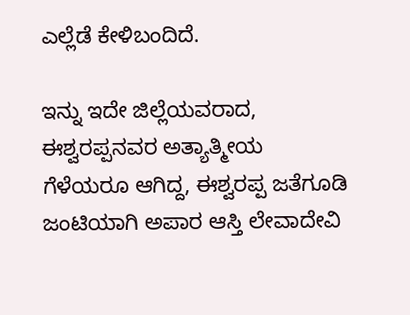ಎಲ್ಲೆಡೆ ಕೇಳಿಬಂದಿದೆ.

ಇನ್ನು ಇದೇ ಜಿಲ್ಲೆಯವರಾದ, ಈಶ್ವರಪ್ಪನವರ ಅತ್ಯಾತ್ಮೀಯ ಗೆಳೆಯರೂ ಆಗಿದ್ದ, ಈಶ್ವರಪ್ಪ ಜತೆಗೂಡಿ ಜಂಟಿಯಾಗಿ ಅಪಾರ ಆಸ್ತಿ ಲೇವಾದೇವಿ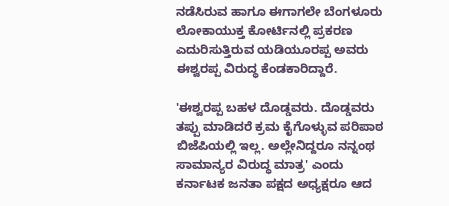ನಡೆಸಿರುವ ಹಾಗೂ ಈಗಾಗಲೇ ಬೆಂಗಳೂರು ಲೋಕಾಯುಕ್ತ ಕೋರ್ಟಿನಲ್ಲಿ ಪ್ರಕರಣ ಎದುರಿಸುತ್ತಿರುವ ಯಡಿಯೂರಪ್ಪ ಅವರು ಈಶ್ವರಪ್ಪ ವಿರುದ್ಧ ಕೆಂಡಕಾರಿದ್ದಾರೆ.

'ಈಶ್ವರಪ್ಪ ಬಹಳ ದೊಡ್ಡವರು. ದೊಡ್ಡವರು ತಪ್ಪು ಮಾಡಿದರೆ ಕ್ರಮ ಕೈಗೊಳ್ಳುವ ಪರಿಪಾಠ ಬಿಜೆಪಿಯಲ್ಲಿ ಇಲ್ಲ. ಅಲ್ಲೇನಿದ್ದರೂ ನನ್ನಂಥ ಸಾಮಾನ್ಯರ ವಿರುದ್ಧ ಮಾತ್ರ' ಎಂದು ಕರ್ನಾಟಕ ಜನತಾ ಪಕ್ಷದ ಅಧ್ಯಕ್ಷರೂ ಆದ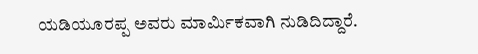ಯಡಿಯೂರಪ್ಪ ಅವರು ಮಾರ್ಮಿಕವಾಗಿ ನುಡಿದಿದ್ದಾರೆ.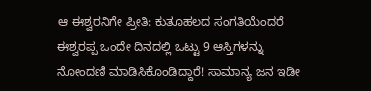ಆ ಈಶ್ವರನಿಗೇ ಪ್ರೀತಿ: ಕುತೂಹಲದ ಸಂಗತಿಯೆಂದರೆ ಈಶ್ವರಪ್ಪ ಒಂದೇ ದಿನದಲ್ಲಿ ಒಟ್ಟು 9 ಆಸ್ತಿಗಳನ್ನು ನೋಂದಣಿ ಮಾಡಿಸಿಕೊಂಡಿದ್ದಾರೆ! ಸಾಮಾನ್ಯ ಜನ ಇಡೀ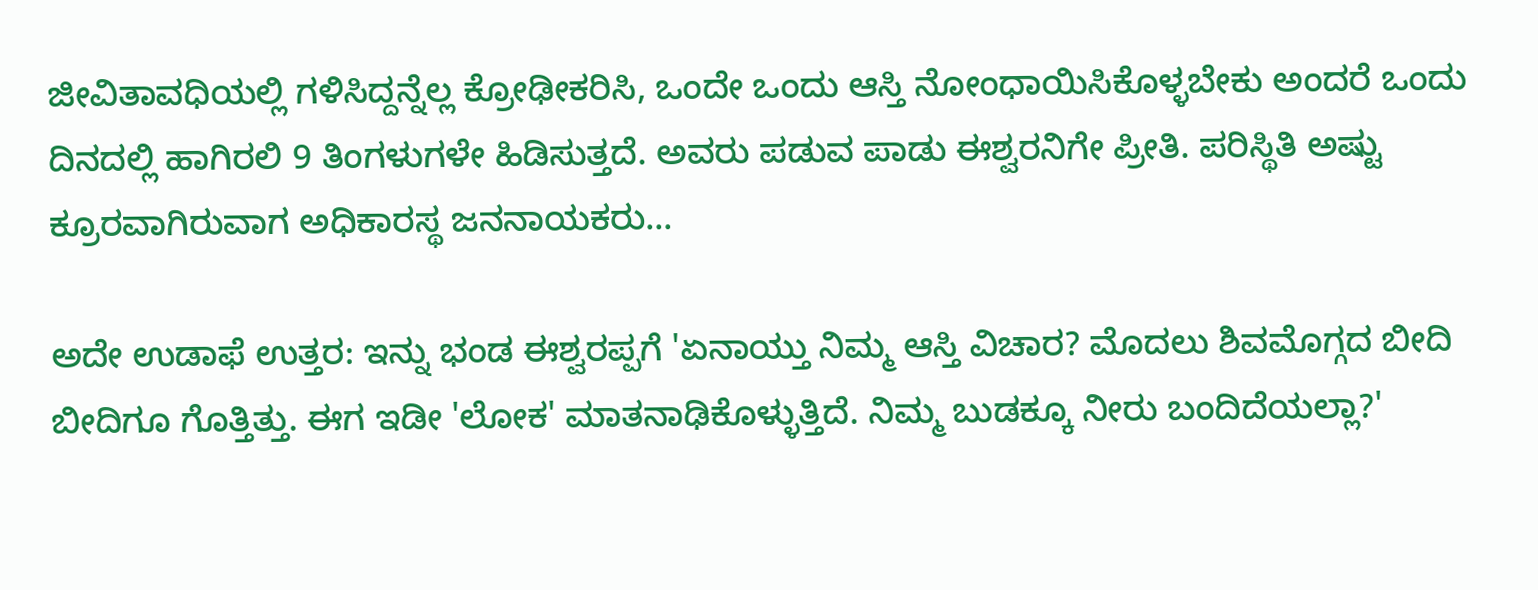ಜೀವಿತಾವಧಿಯಲ್ಲಿ ಗಳಿಸಿದ್ದನ್ನೆಲ್ಲ ಕ್ರೋಢೀಕರಿಸಿ, ಒಂದೇ ಒಂದು ಆಸ್ತಿ ನೋಂಧಾಯಿಸಿಕೊಳ್ಳಬೇಕು ಅಂದರೆ ಒಂದು ದಿನದಲ್ಲಿ ಹಾಗಿರಲಿ 9 ತಿಂಗಳುಗಳೇ ಹಿಡಿಸುತ್ತದೆ. ಅವರು ಪಡುವ ಪಾಡು ಈಶ್ವರನಿಗೇ ಪ್ರೀತಿ. ಪರಿಸ್ಥಿತಿ ಅಷ್ಟು ಕ್ರೂರವಾಗಿರುವಾಗ ಅಧಿಕಾರಸ್ಥ ಜನನಾಯಕರು...

ಅದೇ ಉಡಾಫೆ ಉತ್ತರ: ಇನ್ನು ಭಂಡ ಈಶ್ವರಪ್ಪಗೆ 'ಏನಾಯ್ತು ನಿಮ್ಮ ಆಸ್ತಿ ವಿಚಾರ? ಮೊದಲು ಶಿವಮೊಗ್ಗದ ಬೀದಿ ಬೀದಿಗೂ ಗೊತ್ತಿತ್ತು. ಈಗ ಇಡೀ 'ಲೋಕ' ಮಾತನಾಢಿಕೊಳ್ಳುತ್ತಿದೆ. ನಿಮ್ಮ ಬುಡಕ್ಕೂ ನೀರು ಬಂದಿದೆಯಲ್ಲಾ?'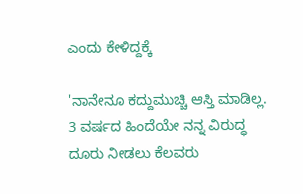ಎಂದು ಕೇಳಿದ್ದಕ್ಕೆ

'ನಾನೇನೂ ಕದ್ದುಮುಚ್ಚಿ ಆಸ್ತಿ ಮಾಡಿಲ್ಲ. 3 ವರ್ಷದ ಹಿಂದೆಯೇ ನನ್ನ ವಿರುದ್ಧ ದೂರು ನೀಡಲು ಕೆಲವರು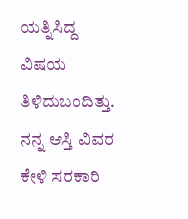ಯತ್ನಿಸಿದ್ದ ವಿಷಯ ತಿಳಿದುಬಂದಿತ್ತು. ನನ್ನ ಆಸ್ತಿ ವಿವರ ಕೇಳಿ ಸರಕಾರಿ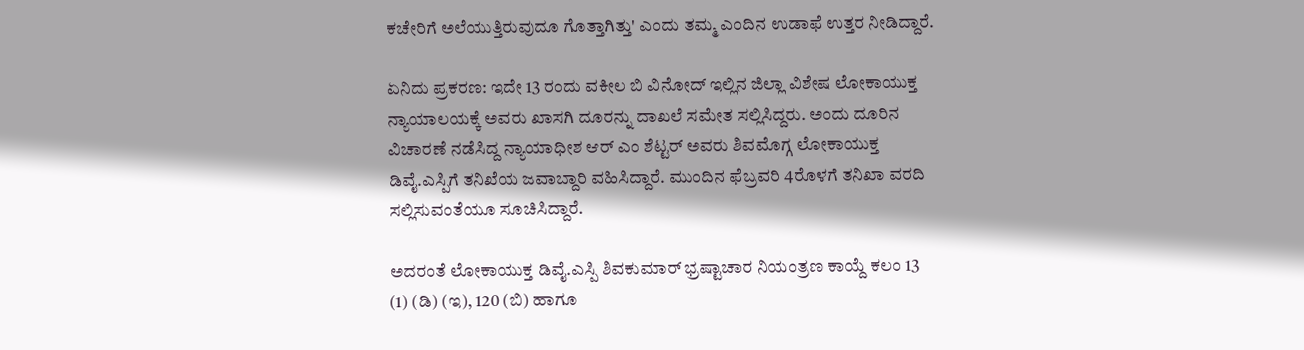ಕಚೇರಿಗೆ ಅಲೆಯುತ್ತಿರುವುದೂ ಗೊತ್ತಾಗಿತ್ತು' ಎಂದು ತಮ್ಮ ಎಂದಿನ ಉಡಾಫೆ ಉತ್ತರ ನೀಡಿದ್ದಾರೆ.

ಏನಿದು ಪ್ರಕರಣ: ಇದೇ 13 ರಂದು ವಕೀಲ ಬಿ ವಿನೋದ್ ಇಲ್ಲಿನ ಜಿಲ್ಲಾ ವಿಶೇಷ ಲೋಕಾಯುಕ್ತ ನ್ಯಾಯಾಲಯಕ್ಕೆ ಅವರು ಖಾಸಗಿ ದೂರನ್ನು ದಾಖಲೆ ಸಮೇತ ಸಲ್ಲಿಸಿದ್ದರು. ಅಂದು ದೂರಿನ ವಿಚಾರಣೆ ನಡೆಸಿದ್ದ ನ್ಯಾಯಾಧೀಶ ಆರ್ ಎಂ ಶೆಟ್ಟರ್‌ ಅವರು ಶಿವಮೊಗ್ಗ ಲೋಕಾಯುಕ್ತ ಡಿವೈ.ಎಸ್ಪಿಗೆ ತನಿಖೆಯ ಜವಾಬ್ದಾರಿ ವಹಿಸಿದ್ದಾರೆ. ಮುಂದಿನ ಫೆಬ್ರವರಿ 4ರೊಳಗೆ ತನಿಖಾ ವರದಿ ಸಲ್ಲಿಸುವಂತೆಯೂ ಸೂಚಿಸಿದ್ದಾರೆ.

ಅದರಂತೆ ಲೋಕಾಯುಕ್ತ ಡಿವೈ.ಎಸ್ಪಿ ಶಿವಕುಮಾರ್‌ ಭ್ರಷ್ಟಾಚಾರ ನಿಯಂತ್ರಣ ಕಾಯ್ದೆ ಕಲಂ 13 (1) (ಡಿ) (ಇ), 120 (ಬಿ) ಹಾಗೂ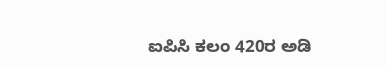ಐಪಿಸಿ ಕಲಂ 420ರ ಅಡಿ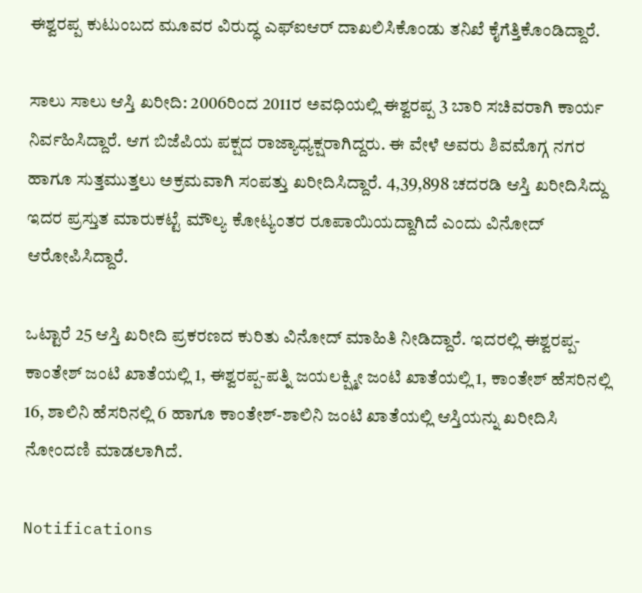ಈಶ್ವರಪ್ಪ ಕುಟುಂಬದ ಮೂವರ ವಿರುದ್ಧ ಎಫ್‌ಐಆರ್ ದಾಖಲಿಸಿಕೊಂಡು ತನಿಖೆ ಕೈಗೆತ್ತಿಕೊಂಡಿದ್ದಾರೆ.

ಸಾಲು ಸಾಲು ಆಸ್ತಿ ಖರೀದಿ: 2006ರಿಂದ 2011ರ ಅವಧಿಯಲ್ಲಿ ಈಶ್ವರಪ್ಪ 3 ಬಾರಿ ಸಚಿವರಾಗಿ ಕಾರ್ಯ ನಿರ್ವಹಿಸಿದ್ದಾರೆ. ಆಗ ಬಿಜೆಪಿಯ ಪಕ್ಷದ ರಾಜ್ಯಾಧ್ಯಕ್ಷರಾಗಿದ್ದರು. ಈ ವೇಳೆ ಅವರು ಶಿವಮೊಗ್ಗ ನಗರ ಹಾಗೂ ಸುತ್ತಮುತ್ತಲು ಅಕ್ರಮವಾಗಿ ಸಂಪತ್ತು ಖರೀದಿಸಿದ್ದಾರೆ. 4,39,898 ಚದರಡಿ ಆಸ್ತಿ ಖರೀದಿಸಿದ್ದು ಇದರ ಪ್ರಸ್ತುತ ಮಾರುಕಟ್ಟೆ ಮೌಲ್ಯ ಕೋಟ್ಯಂತರ ರೂಪಾಯಿಯದ್ದಾಗಿದೆ ಎಂದು ವಿನೋದ್ ಆರೋಪಿಸಿದ್ದಾರೆ.

ಒಟ್ಟಾರೆ 25 ಆಸ್ತಿ ಖರೀದಿ ಪ್ರಕರಣದ ಕುರಿತು ವಿನೋದ್ ಮಾಹಿತಿ ನೀಡಿದ್ದಾರೆ. ಇದರಲ್ಲಿ ಈಶ್ವರಪ್ಪ-ಕಾಂತೇಶ್ ಜಂಟಿ ಖಾತೆಯಲ್ಲಿ 1, ಈಶ್ವರಪ್ಪ-ಪತ್ನಿ ಜಯಲಕ್ಷ್ಮೀ ಜಂಟಿ ಖಾತೆಯಲ್ಲಿ 1, ಕಾಂತೇಶ್ ಹೆಸರಿನಲ್ಲಿ 16, ಶಾಲಿನಿ ಹೆಸರಿನಲ್ಲಿ 6 ಹಾಗೂ ಕಾಂತೇಶ್-ಶಾಲಿನಿ ಜಂಟಿ ಖಾತೆಯಲ್ಲಿ ಆಸ್ತಿಯನ್ನು ಖರೀದಿಸಿ ನೋಂದಣಿ ಮಾಡಲಾಗಿದೆ.

Notifications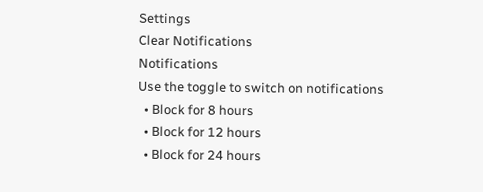Settings
Clear Notifications
Notifications
Use the toggle to switch on notifications
  • Block for 8 hours
  • Block for 12 hours
  • Block for 24 hours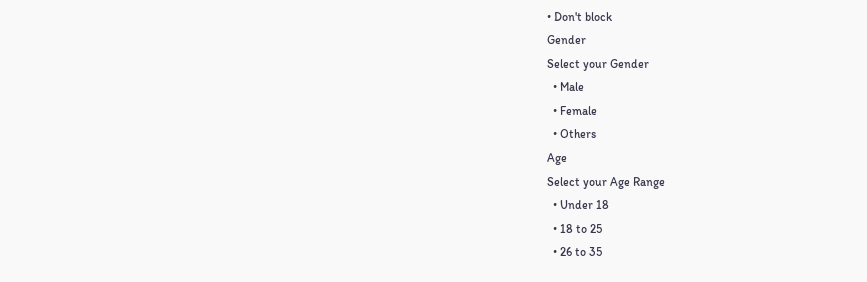• Don't block
Gender
Select your Gender
  • Male
  • Female
  • Others
Age
Select your Age Range
  • Under 18
  • 18 to 25
  • 26 to 35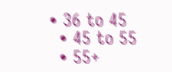• 36 to 45
  • 45 to 55
  • 55+